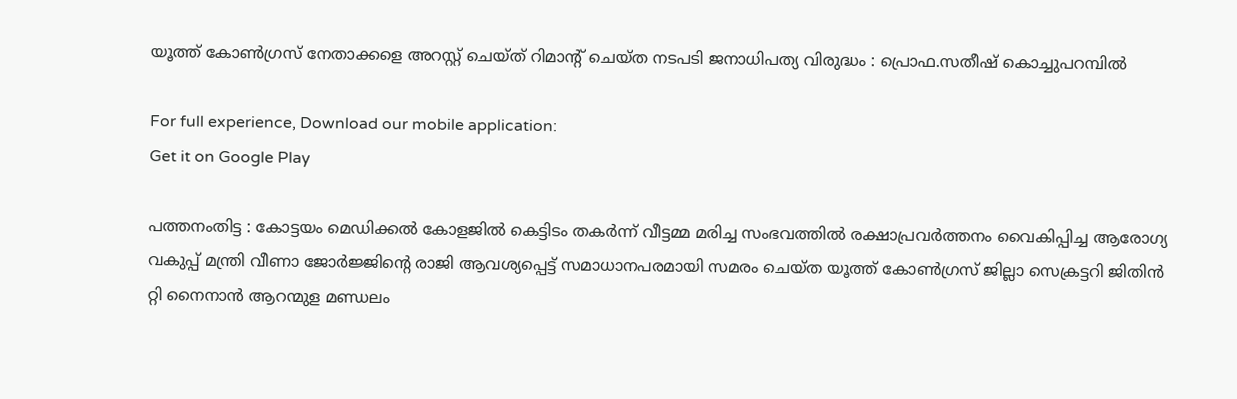യൂത്ത് കോൺഗ്രസ് നേതാക്കളെ അറസ്റ്റ് ചെയ്ത് റിമാന്റ് ചെയ്ത നടപടി ജനാധിപത്യ വിരുദ്ധം : പ്രൊഫ.സതീഷ് കൊച്ചുപറമ്പിൽ

For full experience, Download our mobile application:
Get it on Google Play

പത്തനംതിട്ട : കോട്ടയം മെഡിക്കൽ കോളജിൽ കെട്ടിടം തകർന്ന് വീട്ടമ്മ മരിച്ച സംഭവത്തിൽ രക്ഷാപ്രവർത്തനം വൈകിപ്പിച്ച ആരോഗ്യ വകുപ്പ് മന്ത്രി വീണാ ജോർജ്ജിന്റെ രാജി ആവശ്യപ്പെട്ട് സമാധാനപരമായി സമരം ചെയ്ത യൂത്ത് കോൺഗ്രസ് ജില്ലാ സെക്രട്ടറി ജിതിൻ റ്റി നൈനാൻ ആറന്മുള മണ്ഡലം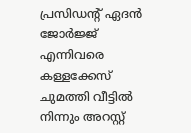പ്രസിഡന്റ് ഏദൻ ജോർജ്ജ് എന്നിവരെ കള്ളക്കേസ് ചുമത്തി വീട്ടിൽ നിന്നും അറസ്റ്റ്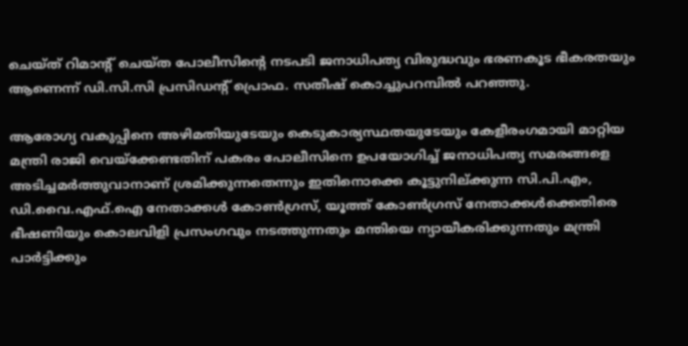ചെയ്ത് റിമാന്റ് ചെയ്ത പോലീസിന്റെ നടപടി ജനാധിപത്യ വിരുദ്ധവും ഭരണകൂട ഭീകരതയും ആണെന്ന് ഡി.സി.സി പ്രസിഡന്റ് പ്രൊഫ. സതീഷ് കൊച്ചുപറമ്പിൽ പറഞ്ഞു.

ആരോഗ്യ വകുപ്പിനെ അഴിമതിയുടേയും കെടുകാര്യസ്ഥതയുടേയും കേളീരംഗമായി മാറ്റിയ മന്ത്രി രാജി വെയ്‌ക്കേണ്ടതിന് പകരം പോലീസിനെ ഉപയോഗിച്ച് ജനാധിപത്യ സമരങ്ങളെ അടിച്ചമർത്തുവാനാണ് ശ്രമിക്കുന്നതെന്നും ഇതിനൊക്കെ കൂട്ടുനില്ക്കുന്ന സി.പി.എം, ഡി.വൈ.എഫ്.ഐ നേതാക്കൾ കോൺഗ്രസ്, യൂത്ത് കോൺഗ്രസ് നേതാക്കൾക്കെതിരെ ഭീഷണിയും കൊലവിളി പ്രസംഗവും നടത്തുന്നതും മന്തിയെ ന്യായീകരിക്കുന്നതും മന്ത്രി പാർട്ടിക്കും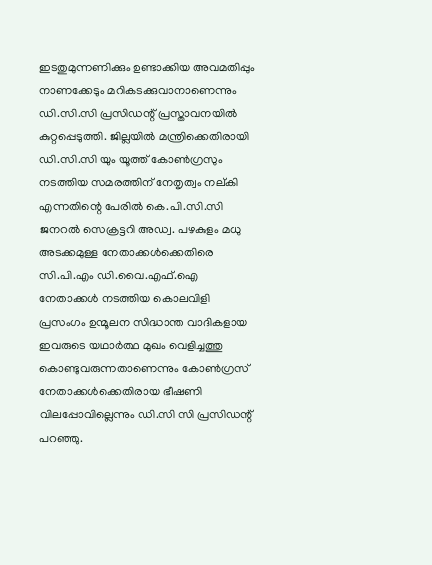ഇടതുമുന്നണിക്കും ഉണ്ടാക്കിയ അവമതിപ്പും നാണക്കേടും മറികടക്കുവാനാണെന്നും ഡി.സി.സി പ്രസിഡന്റ് പ്രസ്താവനയിൽ കുറ്റപ്പെടുത്തി. ജില്ലയിൽ മന്ത്രിക്കെതിരായി ഡി.സി.സി യും യൂത്ത് കോൺഗ്രസും നടത്തിയ സമരത്തിന് നേതൃത്വം നല്കി എന്നതിന്റെ പേരിൽ കെ.പി.സി.സി ജനറൽ സെക്രട്ടറി അഡ്വ. പഴകുളം മധു അടക്കമുള്ള നേതാക്കൾക്കെതിരെ സി.പി.എം ഡി.വൈ.എഫ്.ഐ നേതാക്കൾ നടത്തിയ കൊലവിളി പ്രസംഗം ഉന്മൂലന സിദ്ധാന്ത വാദികളായ ഇവരുടെ യഥാർത്ഥ മുഖം വെളിച്ചത്തു കൊണ്ടുവരുന്നതാണെന്നും കോൺഗ്രസ് നേതാക്കൾക്കെതിരായ ഭീഷണി വിലപ്പോവില്ലെന്നും ഡി.സി സി പ്രസിഡന്റ് പറഞ്ഞു.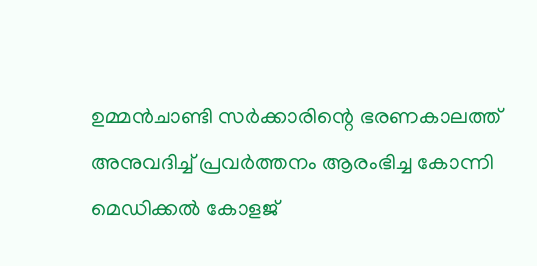ഉമ്മൻചാണ്ടി സർക്കാരിന്റെ ഭരണകാലത്ത് അനുവദിച്ച് പ്രവർത്തനം ആരംഭിച്ച കോന്നി മെഡിക്കൽ കോളജ്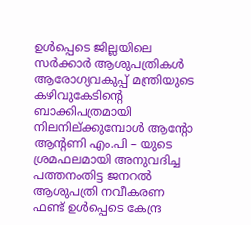ഉൾപ്പെടെ ജില്ലയിലെ സർക്കാർ ആശുപത്രികൾ ആരോഗ്യവകുപ്പ് മന്ത്രിയുടെ കഴിവുകേടിന്റെ ബാക്കിപത്രമായി നിലനില്ക്കുമ്പോൾ ആന്റോ ആന്റണി എം.പി – യുടെ ശ്രമഫലമായി അനുവദിച്ച പത്തനംതിട്ട ജനറൽ ആശുപത്രി നവീകരണ ഫണ്ട് ഉൾപ്പെടെ കേന്ദ്ര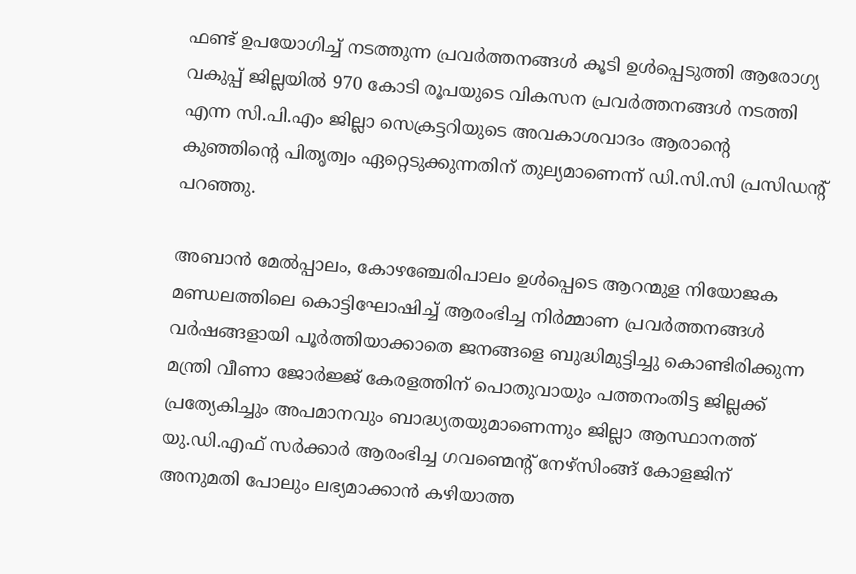ഫണ്ട് ഉപയോഗിച്ച് നടത്തുന്ന പ്രവർത്തനങ്ങൾ കൂടി ഉൾപ്പെടുത്തി ആരോഗ്യ വകുപ്പ് ജില്ലയിൽ 970 കോടി രൂപയുടെ വികസന പ്രവർത്തനങ്ങൾ നടത്തി എന്ന സി.പി.എം ജില്ലാ സെക്രട്ടറിയുടെ അവകാശവാദം ആരാന്റെ കുഞ്ഞിന്റെ പിതൃത്വം ഏറ്റെടുക്കുന്നതിന് തുല്യമാണെന്ന് ഡി.സി.സി പ്രസിഡന്റ് പറഞ്ഞു.

അബാൻ മേൽപ്പാലം, കോഴഞ്ചേരിപാലം ഉൾപ്പെടെ ആറന്മുള നിയോജക മണ്ഡലത്തിലെ കൊട്ടിഘോഷിച്ച് ആരംഭിച്ച നിർമ്മാണ പ്രവർത്തനങ്ങൾ വർഷങ്ങളായി പൂർത്തിയാക്കാതെ ജനങ്ങളെ ബുദ്ധിമുട്ടിച്ചു കൊണ്ടിരിക്കുന്ന മന്ത്രി വീണാ ജോർജ്ജ് കേരളത്തിന് പൊതുവായും പത്തനംതിട്ട ജില്ലക്ക് പ്രത്യേകിച്ചും അപമാനവും ബാദ്ധ്യതയുമാണെന്നും ജില്ലാ ആസ്ഥാനത്ത് യു.ഡി.എഫ് സർക്കാർ ആരംഭിച്ച ഗവണ്മെന്റ് നേഴ്സിംങ്ങ് കോളജിന് അനുമതി പോലും ലഭ്യമാക്കാൻ കഴിയാത്ത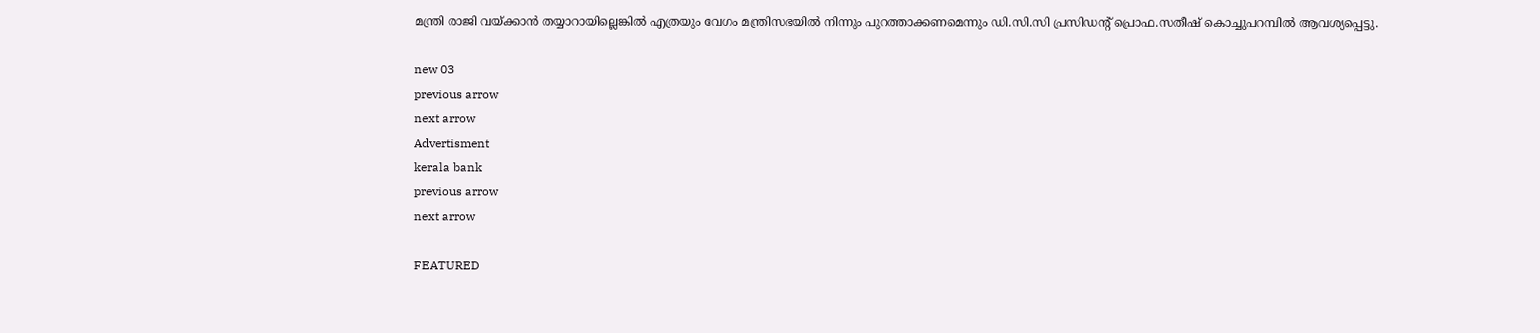മന്ത്രി രാജി വയ്ക്കാൻ തയ്യാറായില്ലെങ്കിൽ എത്രയും വേഗം മന്ത്രിസഭയിൽ നിന്നും പുറത്താക്കണമെന്നും ഡി.സി.സി പ്രസിഡന്റ് പ്രൊഫ.സതീഷ് കൊച്ചുപറമ്പിൽ ആവശ്യപ്പെട്ടു.

new 03
previous arrow
next arrow
Advertisment
kerala bank
previous arrow
next arrow

FEATURED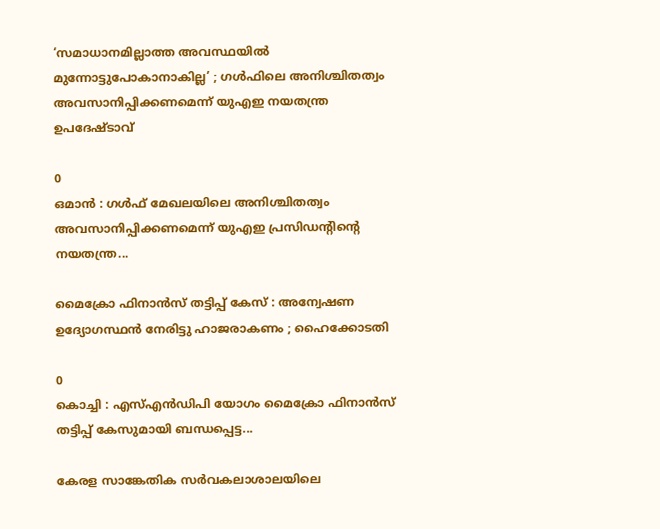‘സമാധാനമില്ലാത്ത അവസ്ഥയില്‍ മുന്നോട്ടുപോകാനാകില്ല’ ; ഗള്‍ഫിലെ അനിശ്ചിതത്വം അവസാനിപ്പിക്കണമെന്ന് യുഎഇ നയതന്ത്ര ഉപദേഷ്ടാവ്

0
ഒമാന്‍ : ഗള്‍ഫ് മേഖലയിലെ അനിശ്ചിതത്വം അവസാനിപ്പിക്കണമെന്ന് യുഎഇ പ്രസിഡന്റിന്റെ നയതന്ത്ര...

മൈക്രോ ഫിനാൻസ് തട്ടിപ്പ് കേസ് : അന്വേഷണ ഉദ്യോഗസ്ഥൻ നേരിട്ടു ഹാജരാകണം ; ഹൈക്കോടതി

0
കൊച്ചി : എസ്എൻഡിപി യോഗം മൈക്രോ ഫിനാൻസ് തട്ടിപ്പ് കേസുമായി ബന്ധപ്പെട്ട...

കേരള സാങ്കേതിക സര്‍വകലാശാലയിലെ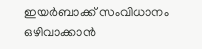ഇയര്‍ബാക്ക് സംവിധാനം ഒഴിവാക്കാന്‍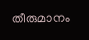തീരുമാനം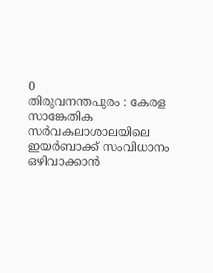0
തിരുവനന്തപുരം : കേരള സാങ്കേതിക സര്‍വകലാശാലയിലെ ഇയര്‍ബാക്ക് സംവിധാനം ഒഴിവാക്കാന്‍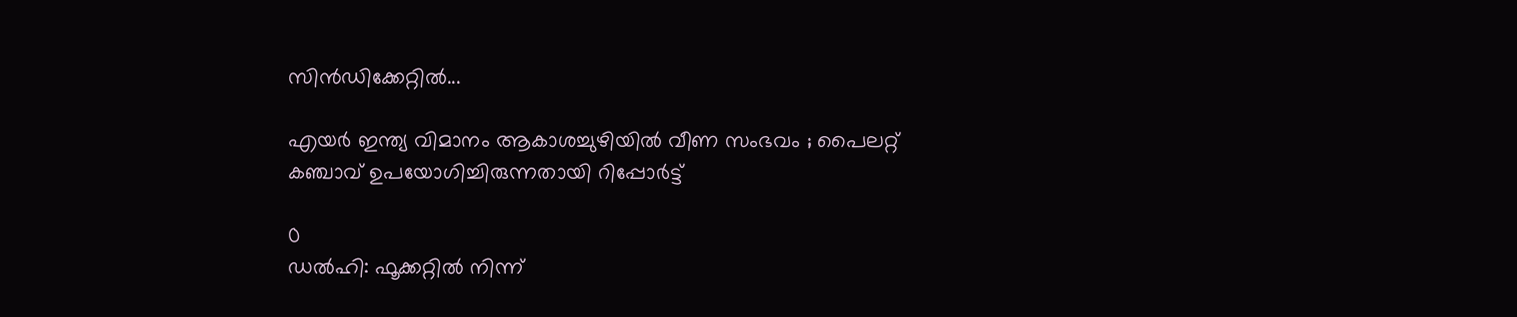സിന്‍ഡിക്കേറ്റില്‍...

എയർ ഇന്ത്യ വിമാനം ആകാശച്ചുഴിയില്‍ വീണ സംഭവം ; പൈലറ്റ് കഞ്ചാവ് ഉപയോഗിച്ചിരുന്നതായി റിപ്പോര്‍ട്ട്

0
ഡൽഹി: ഫൂക്കറ്റിൽ നിന്ന്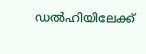ഡൽഹിയിലേക്ക്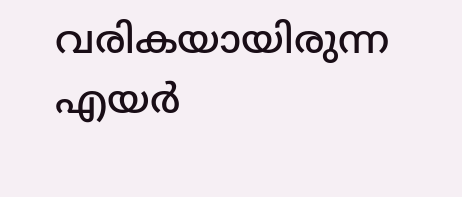വരികയായിരുന്ന എയർ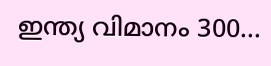ഇന്ത്യ വിമാനം 300...